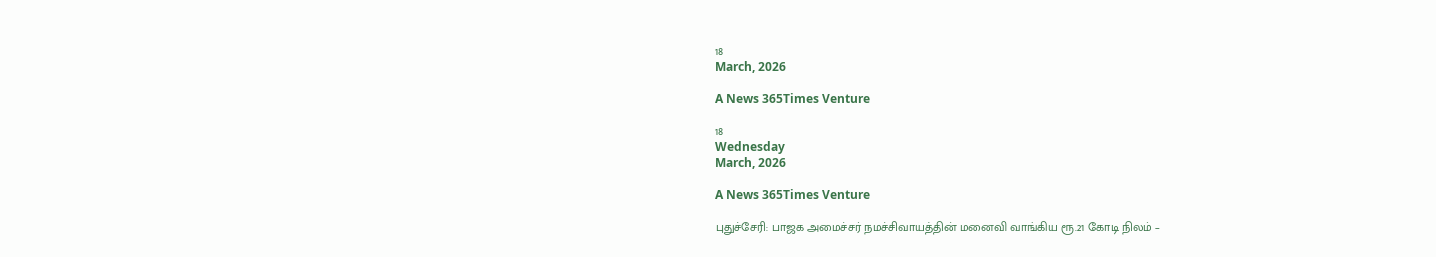18
March, 2026

A News 365Times Venture

18
Wednesday
March, 2026

A News 365Times Venture

புதுச்சேரி: பாஜக அமைச்சர் நமச்சிவாயத்தின் மனைவி வாங்கிய ரூ.21 கோடி நிலம் –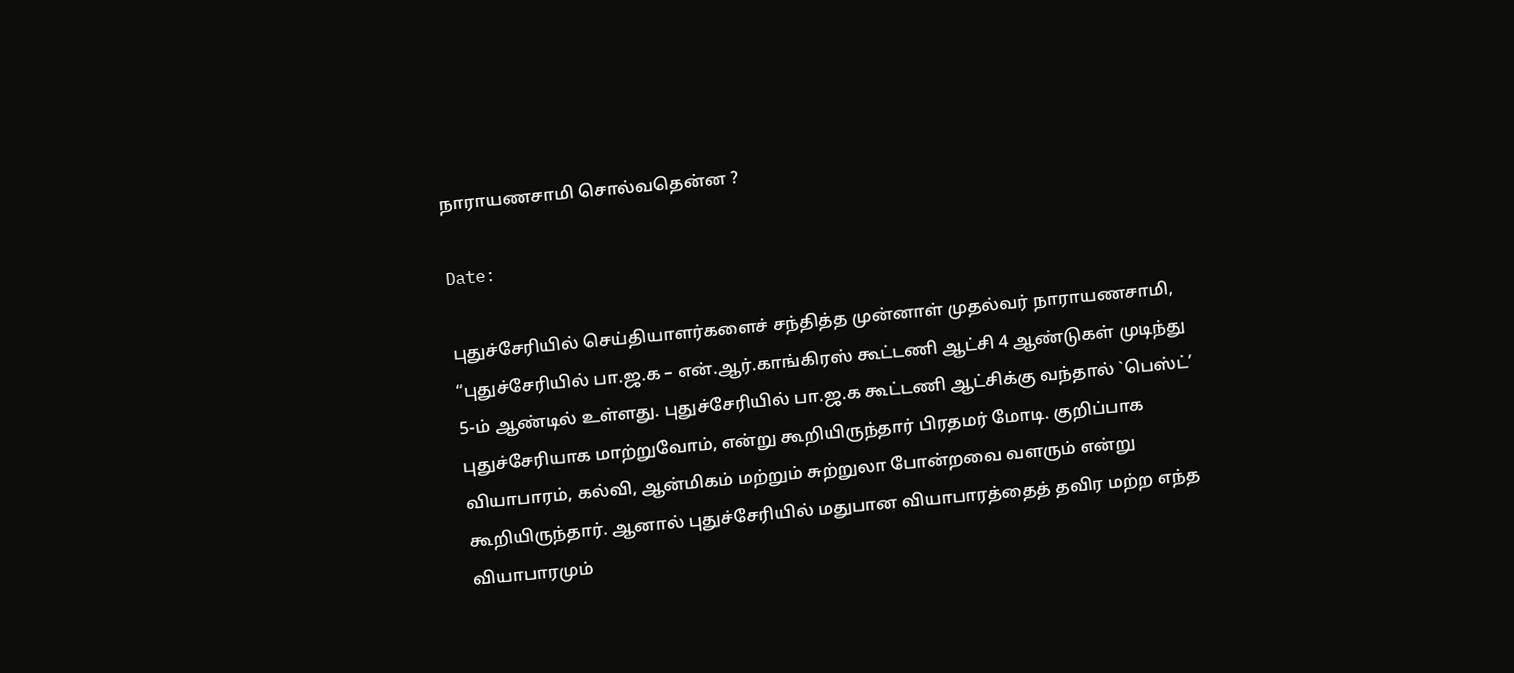நாராயணசாமி சொல்வதென்ன ?

Date:

புதுச்சேரியில் செய்தியாளர்களைச் சந்தித்த முன்னாள் முதல்வர் நாராயணசாமி, “புதுச்சேரியில் பா.ஜ.க – என்.ஆர்.காங்கிரஸ் கூட்டணி ஆட்சி 4 ஆண்டுகள் முடிந்து 5-ம் ஆண்டில் உள்ளது. புதுச்சேரியில் பா.ஜ.க கூட்டணி ஆட்சிக்கு வந்தால் `பெஸ்ட்’ புதுச்சேரியாக மாற்றுவோம், என்று கூறியிருந்தார் பிரதமர் மோடி. குறிப்பாக வியாபாரம், கல்வி, ஆன்மிகம் மற்றும் சுற்றுலா போன்றவை வளரும் என்று கூறியிருந்தார். ஆனால் புதுச்சேரியில் மதுபான வியாபாரத்தைத் தவிர மற்ற எந்த வியாபாரமும்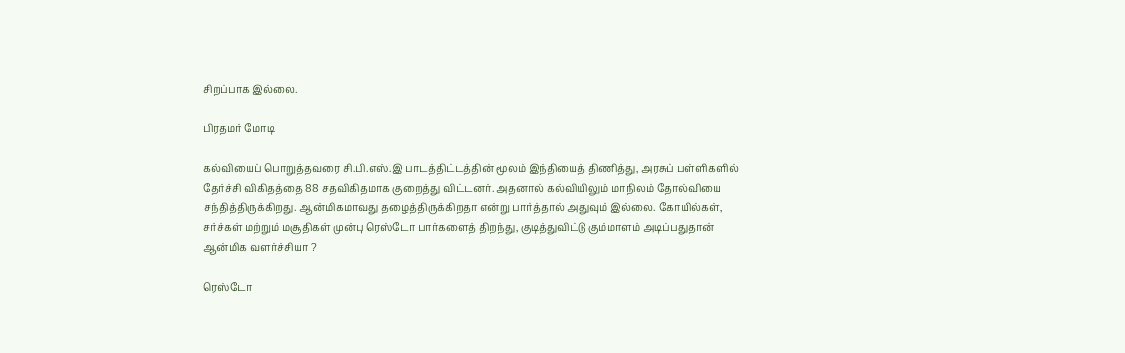சிறப்பாக இல்லை.

பிரதமர் மோடி

கல்வியைப் பொறுத்தவரை சி.பி.எஸ்.இ பாடத்திட்டத்தின் மூலம் இந்தியைத் திணித்து, அரசுப் பள்ளிகளில் தேர்ச்சி விகிதத்தை 88 சதவிகிதமாக குறைத்து விட்டனர். அதனால் கல்வியிலும் மாநிலம் தோல்வியை சந்தித்திருக்கிறது. ஆன்மிகமாவது தழைத்திருக்கிறதா என்று பார்த்தால் அதுவும் இல்லை. கோயில்கள், சர்ச்கள் மற்றும் மசூதிகள் முன்பு ரெஸ்டோ பார்களைத் திறந்து, குடித்துவிட்டு கும்மாளம் அடிப்பதுதான் ஆன்மிக வளர்ச்சியா ?

ரெஸ்டோ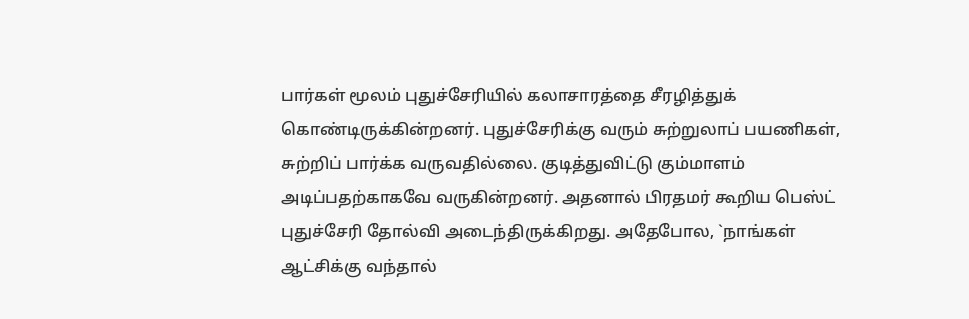பார்கள் மூலம் புதுச்சேரியில் கலாசாரத்தை சீரழித்துக் கொண்டிருக்கின்றனர். புதுச்சேரிக்கு வரும் சுற்றுலாப் பயணிகள், சுற்றிப் பார்க்க வருவதில்லை. குடித்துவிட்டு கும்மாளம் அடிப்பதற்காகவே வருகின்றனர். அதனால் பிரதமர் கூறிய பெஸ்ட் புதுச்சேரி தோல்வி அடைந்திருக்கிறது. அதேபோல, `நாங்கள் ஆட்சிக்கு வந்தால்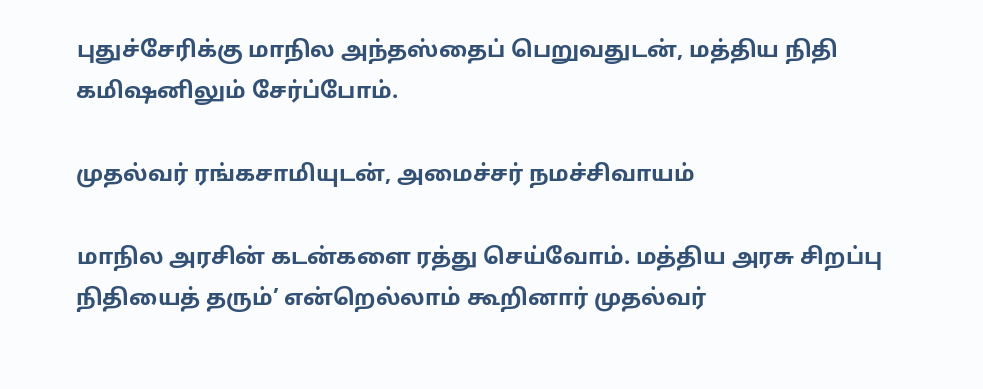புதுச்சேரிக்கு மாநில அந்தஸ்தைப் பெறுவதுடன், மத்திய நிதி கமிஷனிலும் சேர்ப்போம்.

முதல்வர் ரங்கசாமியுடன், அமைச்சர் நமச்சிவாயம்

மாநில அரசின் கடன்களை ரத்து செய்வோம். மத்திய அரசு சிறப்பு நிதியைத் தரும்’ என்றெல்லாம் கூறினார் முதல்வர்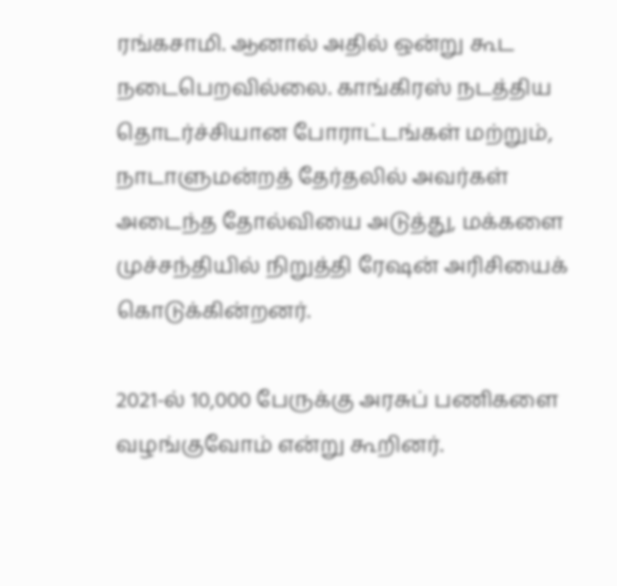ரங்கசாமி. ஆனால் அதில் ஒன்று கூட நடைபெறவில்லை. காங்கிரஸ் நடத்திய தொடர்ச்சியான போராட்டங்கள் மற்றும், நாடாளுமன்றத் தேர்தலில் அவர்கள் அடைந்த தோல்வியை அடுத்து, மக்களை முச்சந்தியில் நிறுத்தி ரேஷன் அரிசியைக் கொடுக்கின்றனர்.

2021-ல் 10,000 பேருக்கு அரசுப் பணிகளை வழங்குவோம் என்று கூறினர்.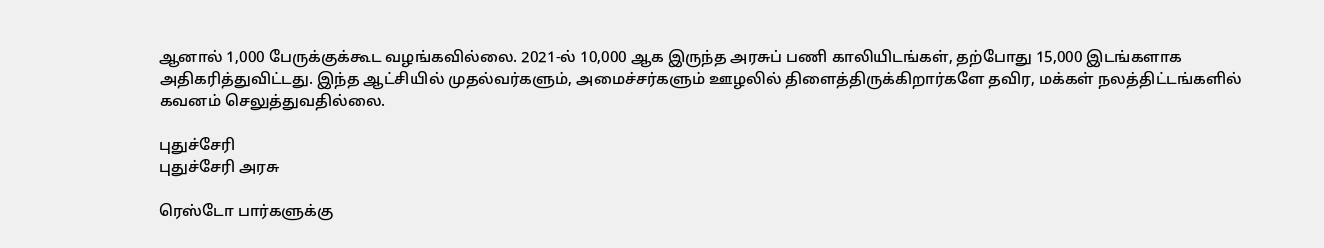ஆனால் 1,000 பேருக்குக்கூட வழங்கவில்லை. 2021-ல் 10,000 ஆக இருந்த அரசுப் பணி காலியிடங்கள், தற்போது 15,000 இடங்களாக அதிகரித்துவிட்டது. இந்த ஆட்சியில் முதல்வர்களும், அமைச்சர்களும் ஊழலில் திளைத்திருக்கிறார்களே தவிர, மக்கள் நலத்திட்டங்களில் கவனம் செலுத்துவதில்லை.

புதுச்சேரி
புதுச்சேரி அரசு

ரெஸ்டோ பார்களுக்கு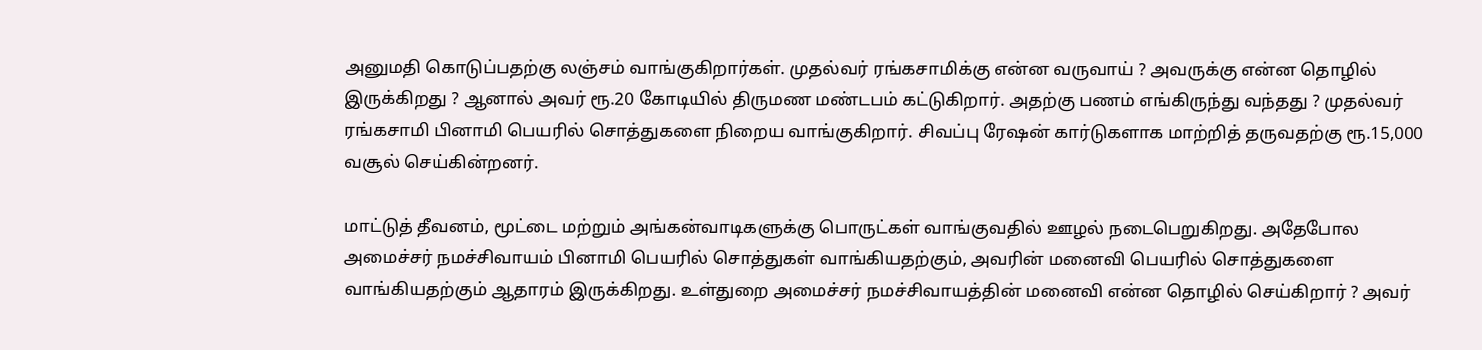அனுமதி கொடுப்பதற்கு லஞ்சம் வாங்குகிறார்கள். முதல்வர் ரங்கசாமிக்கு என்ன வருவாய் ? அவருக்கு என்ன தொழில் இருக்கிறது ? ஆனால் அவர் ரூ.20 கோடியில் திருமண மண்டபம் கட்டுகிறார். அதற்கு பணம் எங்கிருந்து வந்தது ? முதல்வர் ரங்கசாமி பினாமி பெயரில் சொத்துகளை நிறைய வாங்குகிறார். சிவப்பு ரேஷன் கார்டுகளாக மாற்றித் தருவதற்கு ரூ.15,000 வசூல் செய்கின்றனர்.

மாட்டுத் தீவனம், மூட்டை மற்றும் அங்கன்வாடிகளுக்கு பொருட்கள் வாங்குவதில் ஊழல் நடைபெறுகிறது. அதேபோல அமைச்சர் நமச்சிவாயம் பினாமி பெயரில் சொத்துகள் வாங்கியதற்கும், அவரின் மனைவி பெயரில் சொத்துகளை வாங்கியதற்கும் ஆதாரம் இருக்கிறது. உள்துறை அமைச்சர் நமச்சிவாயத்தின் மனைவி என்ன தொழில் செய்கிறார் ? அவர்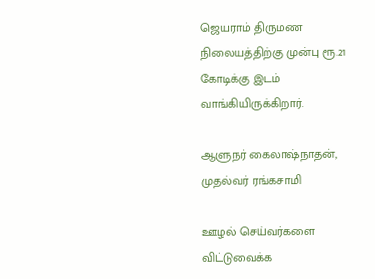ஜெயராம் திருமண நிலையத்திற்கு முன்பு ரூ.21 கோடிக்கு இடம் வாங்கியிருக்கிறார்.

ஆளுநர் கைலாஷ்நாதன், முதல்வர் ரங்கசாமி

ஊழல் செய்வர்களை விட்டுவைக்க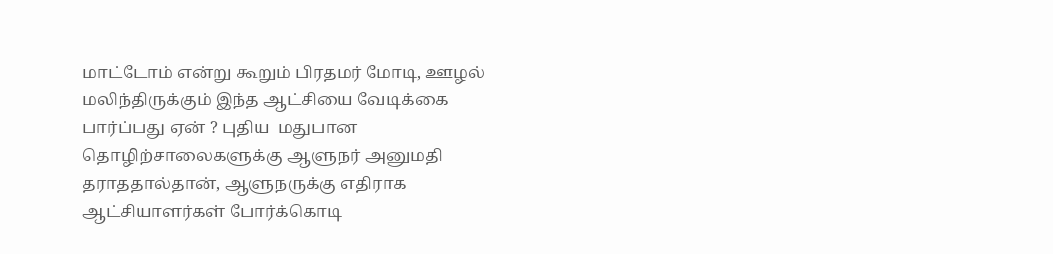மாட்டோம் என்று கூறும் பிரதமர் மோடி, ஊழல் மலிந்திருக்கும் இந்த ஆட்சியை வேடிக்கை பார்ப்பது ஏன் ? புதிய  மதுபான தொழிற்சாலைகளுக்கு ஆளுநர் அனுமதி தராததால்தான், ஆளுநருக்கு எதிராக ஆட்சியாளர்கள் போர்க்கொடி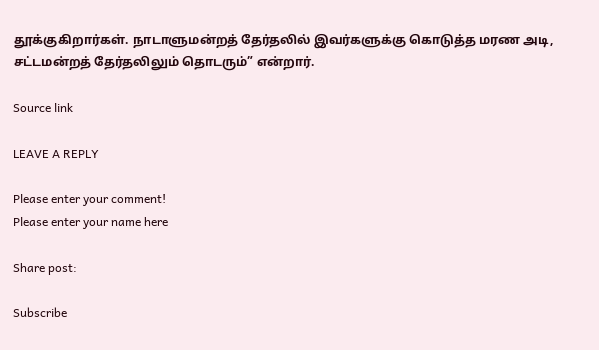தூக்குகிறார்கள். நாடாளுமன்றத் தேர்தலில் இவர்களுக்கு கொடுத்த மரண அடி, சட்டமன்றத் தேர்தலிலும் தொடரும்” என்றார்.

Source link

LEAVE A REPLY

Please enter your comment!
Please enter your name here

Share post:

Subscribe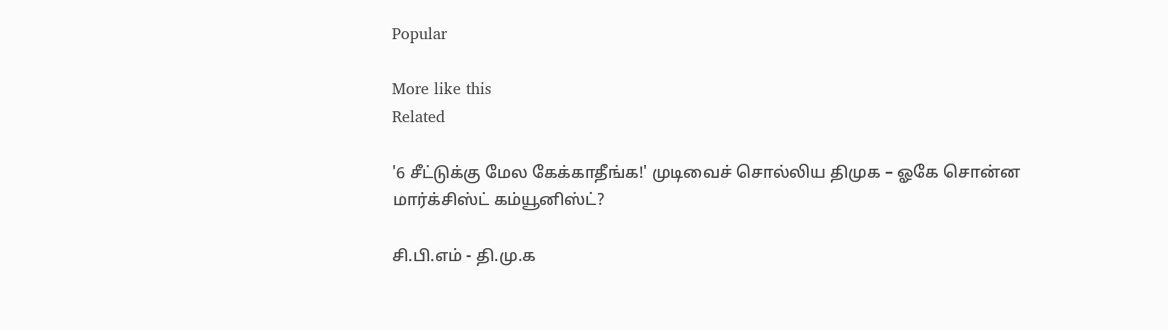Popular

More like this
Related

'6 சீட்டுக்கு மேல கேக்காதீங்க!' முடிவைச் சொல்லிய திமுக – ஓகே சொன்ன மார்க்சிஸ்ட் கம்யூனிஸ்ட்?

சி.பி.எம் - தி.மு.க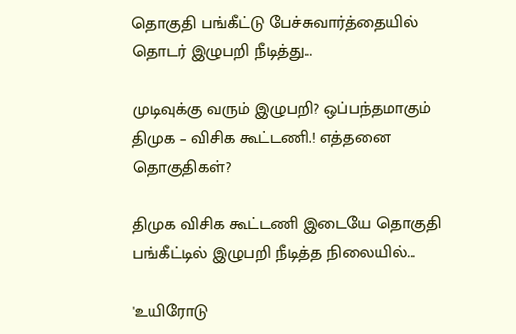தொகுதி பங்கீட்டு பேச்சுவார்த்தையில் தொடர் இழுபறி நீடித்து...

முடிவுக்கு வரும் இழுபறி? ஒப்பந்தமாகும் திமுக – விசிக கூட்டணி.! எத்தனை தொகுதிகள்?

திமுக விசிக கூட்டணி இடையே தொகுதி பங்கீட்டில் இழுபறி நீடித்த நிலையில்...

'உயிரோடு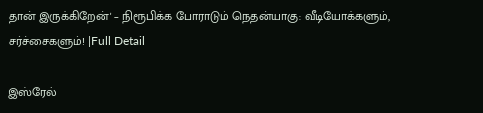தான் இருக்கிறேன்' – நிரூபிக்க போராடும் நெதன்யாகு: வீடியோக்களும், சர்ச்சைகளும்! |Full Detail

இஸ்ரேல்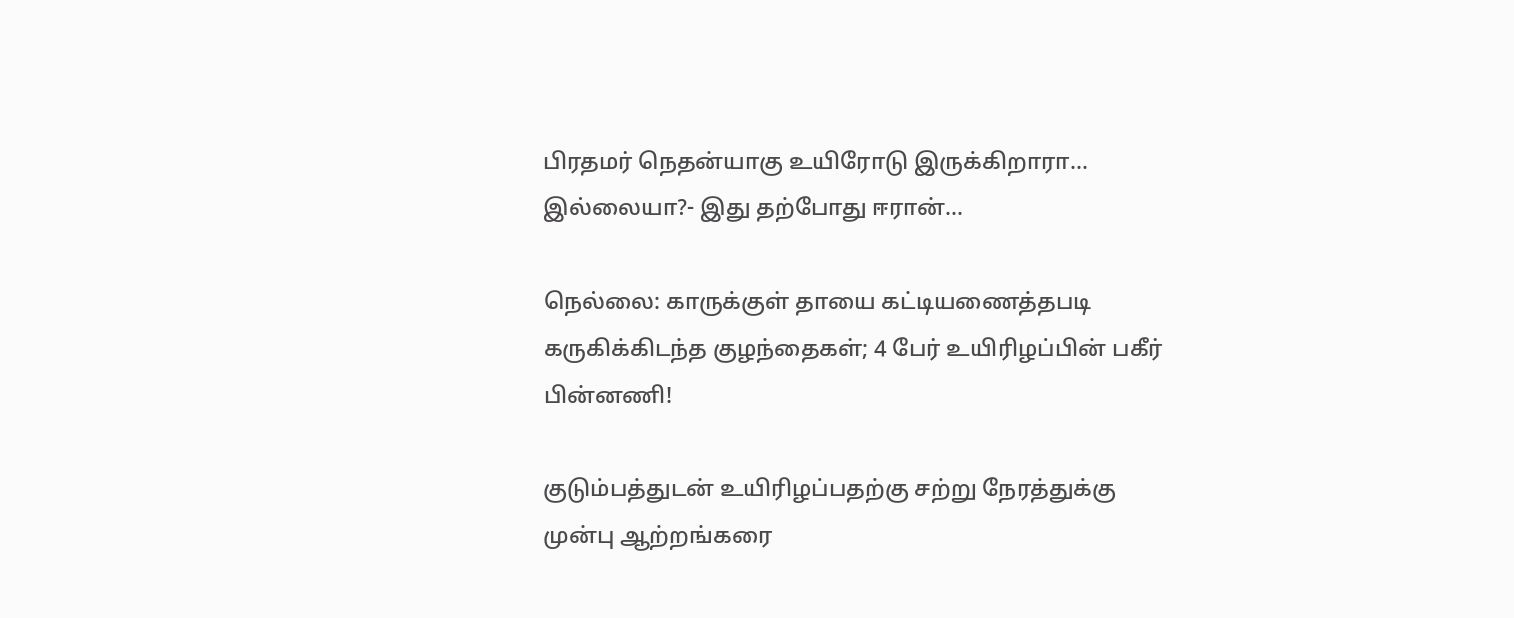பிரதமர் நெதன்யாகு உயிரோடு இருக்கிறாரா... இல்லையா?- இது தற்போது ஈரான்...

நெல்லை: காருக்குள் தாயை கட்டியணைத்தபடி கருகிக்கிடந்த குழந்தைகள்; 4 பேர் உயிரிழப்பின் பகீர் பின்னணி!

குடும்பத்துடன் உயிரிழப்பதற்கு சற்று நேரத்துக்கு முன்பு ஆற்றங்கரை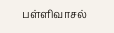பள்ளிவாசல்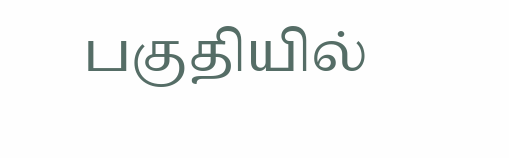பகுதியில்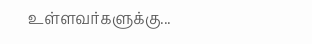உள்ளவர்களுக்கு...